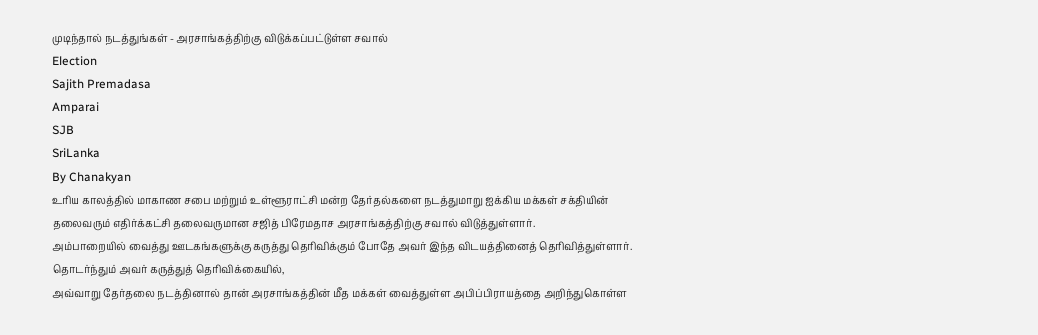முடிந்தால் நடத்துங்கள் - அரசாங்கத்திற்கு விடுக்கப்பட்டுள்ள சவால்
Election
Sajith Premadasa
Amparai
SJB
SriLanka
By Chanakyan
உரிய காலத்தில் மாகாண சபை மற்றும் உள்ளூராட்சி மன்ற தேர்தல்களை நடத்துமாறு ஐக்கிய மக்கள் சக்தியின் தலைவரும் எதிர்க்கட்சி தலைவருமான சஜித் பிரேமதாச அரசாங்கத்திற்கு சவால் விடுத்துள்ளார்.
அம்பாறையில் வைத்து ஊடகங்களுக்கு கருத்து தெரிவிக்கும் போதே அவர் இந்த விடயத்தினைத் தெரிவித்துள்ளார்.
தொடர்ந்தும் அவர் கருத்துத் தெரிவிக்கையில்,
அவ்வாறு தேர்தலை நடத்தினால் தான் அரசாங்கத்தின் மீத மக்கள் வைத்துள்ள அபிப்பிராயத்தை அறிந்துகொள்ள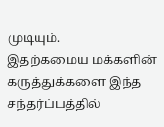முடியும்.
இதற்கமைய மக்களின் கருத்துக்களை இந்த சந்தர்ப்பத்தில்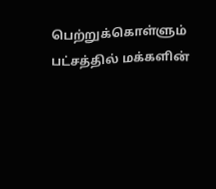பெற்றுக்கொள்ளும் பட்சத்தில் மக்களின்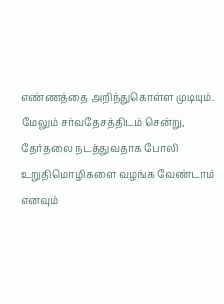எண்ணத்தை அறிந்துகொள்ள முடியும்.
மேலும் சர்வதேசத்திடம் சென்று, தேர்தலை நடத்துவதாக போலி உறுதிமொழிகளை வழங்க வேண்டாம் எனவும்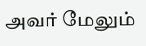அவர் மேலும்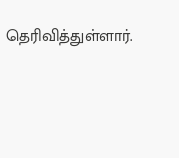தெரிவித்துள்ளார்.